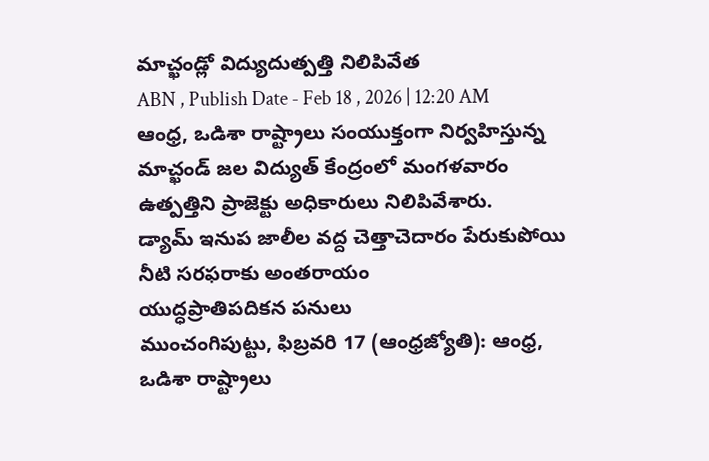మాచ్ఖండ్లో విద్యుదుత్పత్తి నిలిపివేత
ABN , Publish Date - Feb 18 , 2026 | 12:20 AM
ఆంధ్ర, ఒడిశా రాష్ట్రాలు సంయుక్తంగా నిర్వహిస్తున్న మాచ్ఖండ్ జల విద్యుత్ కేంద్రంలో మంగళవారం ఉత్పత్తిని ప్రాజెక్టు అధికారులు నిలిపివేశారు.
డ్యామ్ ఇనుప జాలీల వద్ద చెత్తాచెదారం పేరుకుపోయి నీటి సరఫరాకు అంతరాయం
యుద్ధప్రాతిపదికన పనులు
ముంచంగిపుట్టు, ఫిబ్రవరి 17 (ఆంధ్రజ్యోతి): ఆంధ్ర, ఒడిశా రాష్ట్రాలు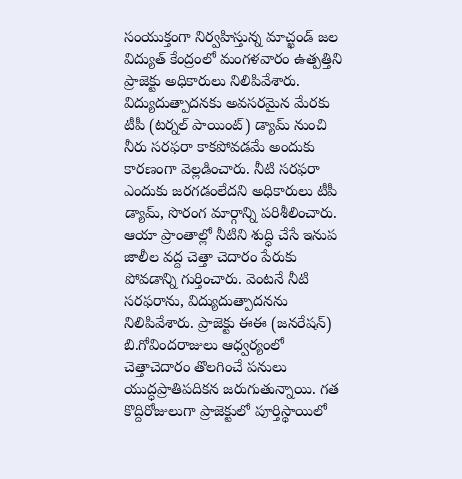సంయుక్తంగా నిర్వహిస్తున్న మాచ్ఖండ్ జల విద్యుత్ కేంద్రంలో మంగళవారం ఉత్పత్తిని ప్రాజెక్టు అధికారులు నిలిపివేశారు. విద్యుదుత్పాదనకు అవసరమైన మేరకు టీపీ (టర్నల్ పాయింట్) డ్యామ్ నుంచి నీరు సరఫరా కాకపోవడమే అందుకు కారణంగా వెల్లడించారు. నీటి సరఫరా ఎందుకు జరగడంలేదని అధికారులు టీపీ డ్యామ్, సొరంగ మార్గాన్ని పరిశీలించారు. ఆయా ప్రాంతాల్లో నీటిని శుద్ధి చేసే ఇనుప జాలీల వద్ద చెత్తా చెదారం పేరుకు పోవడాన్ని గుర్తించారు. వెంటనే నీటి సరఫరాను, విద్యుదుత్పాదనను నిలిపివేశారు. ప్రాజెక్టు ఈఈ (జనరేషన్) బి.గోవిందరాజులు ఆధ్వర్యంలో చెత్తాచెదారం తొలగించే పనులు యుద్ధప్రాతిపదికన జరుగుతున్నాయి. గత కొద్దిరోజులుగా ప్రాజెక్టులో పూర్తిస్థాయిలో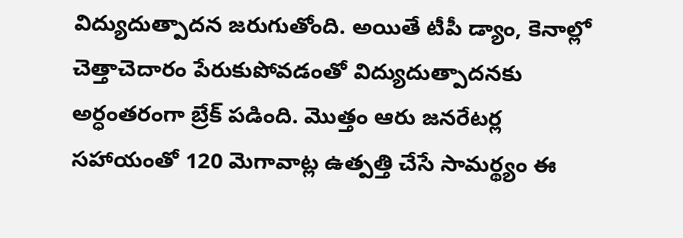విద్యుదుత్పాదన జరుగుతోంది. అయితే టీపీ డ్యాం, కెనాల్లో చెత్తాచెదారం పేరుకుపోవడంతో విద్యుదుత్పాదనకు అర్ధంతరంగా బ్రేక్ పడింది. మొత్తం ఆరు జనరేటర్ల సహాయంతో 120 మెగావాట్ల ఉత్పత్తి చేసే సామర్థ్యం ఈ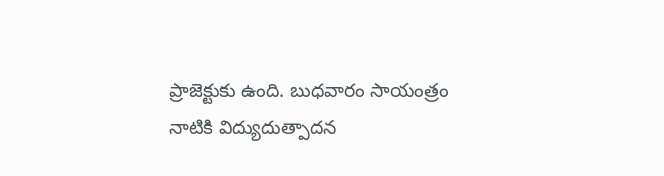ప్రాజెక్టుకు ఉంది. బుధవారం సాయంత్రం నాటికి విద్యుదుత్పాదన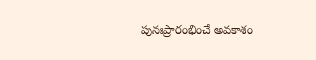పునఃప్రారంభించే అవకాశం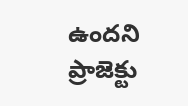ఉందని ప్రాజెక్టు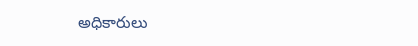అధికారులు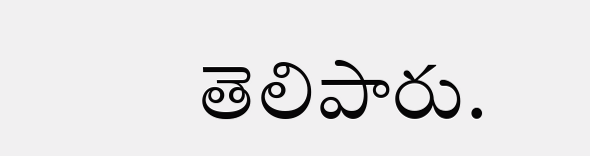తెలిపారు.